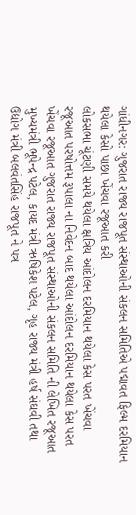ગાંધીનગર: ગુજરાત રાજ્ય રાજપૂત સંસ્થાઓની સંકલન સમિતિએ પદ્માવત ફિલ્મ દરમિયાન થયેલા કેસો પાછા ખેંચવા રજૂઆત કરી
લોકસભા ચૂંટણી સમયે થયેલા ક્ષત્રિય આંદોલન દરમિયાન થયેલા કેસ પરત ખેંચવા રજૂઆત પરષોત્તમ રૂપાલા ના નિવેદન બાદ થયેલા આંદોલન દરમિયાન થયેલા કેસ પરત ખેંચવા રજૂઆત ગુજરાત રાજ્ય રાજપૂત સંસ્થાઓની સંકલન સમિતિ ની લેખિત રજૂઆત મુખ્યમંત્રી ભૂપેન્દ્ર પટેલ, કાયદ મંત્રી ઋષિકેશ પટેલ, ગૃહ રાજ્ય મંત્રી હર્ષ સંઘવી તથા ઉદ્યોગ મંત્રી બલવંતસિંહ રાજપૂત ને પત્ર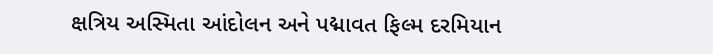ક્ષત્રિય અસ્મિતા આંદોલન અને પદ્માવત ફિલ્મ દરમિયાન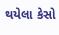થયેલા કેસો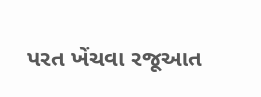પરત ખેંચવા રજૂઆત